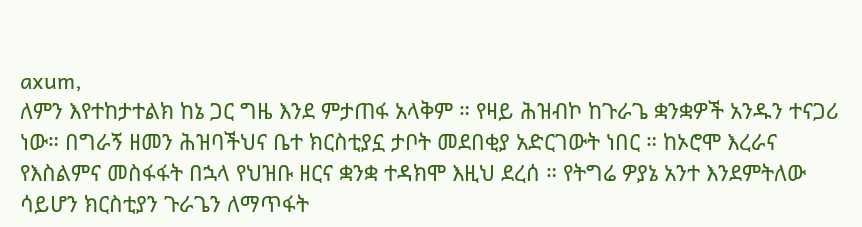axum,
ለምን እየተከታተልክ ከኔ ጋር ግዜ እንደ ምታጠፋ አላቅም ። የዛይ ሕዝብኮ ከጉራጌ ቋንቋዎች አንዱን ተናጋሪ ነው። በግራኝ ዘመን ሕዝባችህና ቤተ ክርስቲያኗ ታቦት መደበቂያ አድርገውት ነበር ። ከኦሮሞ እረራና የእስልምና መስፋፋት በኋላ የህዝቡ ዘርና ቋንቋ ተዳክሞ እዚህ ደረሰ ። የትግሬ ዎያኔ አንተ እንደምትለው ሳይሆን ክርስቲያን ጉራጌን ለማጥፋት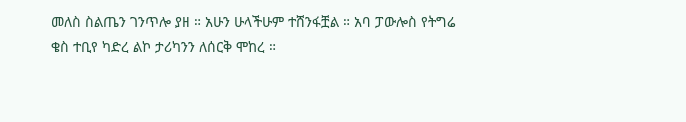መለስ ስልጤን ገንጥሎ ያዘ ። አሁን ሁላችሁም ተሸንፋቿል ። አባ ፓውሎስ የትግሬ ቄስ ተቢየ ካድረ ልኮ ታሪካንን ለሰርቅ ሞከረ ።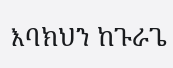እባክህን ከጉራጌ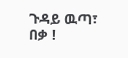ጉዳይ ዉጣ፣ በቃ !